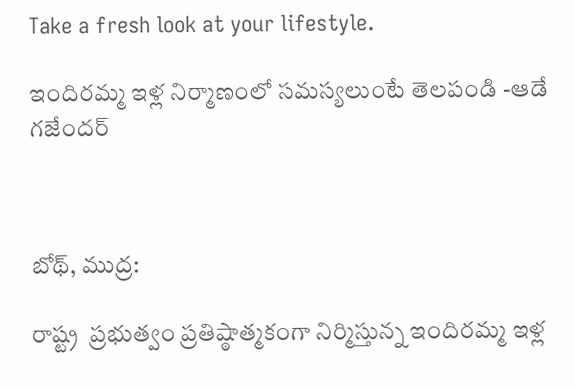Take a fresh look at your lifestyle.

ఇందిరమ్మ ఇళ్ల నిర్మాణంలో సమస్యలుంటే తెలపండి -ఆడే గజేందర్



బోథ్, ముద్ర:

రాష్ట్ర  ప్రభుత్వం ప్రతిష్ఠాత్మకంగా నిర్మిస్తున్న ఇందిరమ్మ ఇళ్ల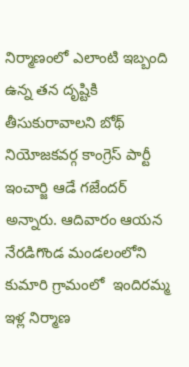నిర్మాణంలో ఎలాంటి ఇబ్బంది ఉన్న తన దృష్టికి తీసుకురావాలని బోథ్ నియోజకవర్గ కాంగ్రెస్ పార్టీ ఇంచార్జి ఆడే గజేందర్ అన్నారు. ఆదివారం ఆయన  నేరడిగొండ మండలంలోని కుమారి గ్రామంలో  ఇందిరమ్మ ఇళ్ల నిర్మాణ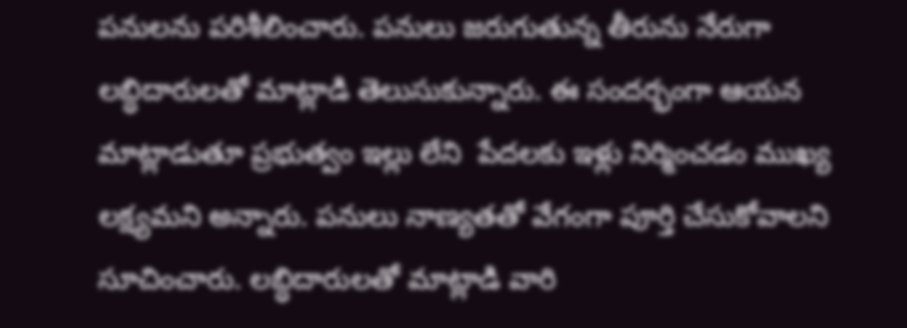పనులను పరిశీలించారు. పనులు జరుగుతున్న తీరును నేరుగా లబ్ధిదారులతో మాట్లాడి తెలుసుకున్నారు. ఈ సందర్భంగా ఆయన  మాట్లాడుతూ ప్రభుత్వం ఇల్లు లేని  పేదలకు ఇళ్లు నిర్మించడం ముఖ్య లక్ష్యమని అన్నారు. పనులు నాణ్యతతో వేగంగా పూర్తి చేసుకోవాలని సూచించారు. లబ్ధిదారులతో మాట్లాడి వారి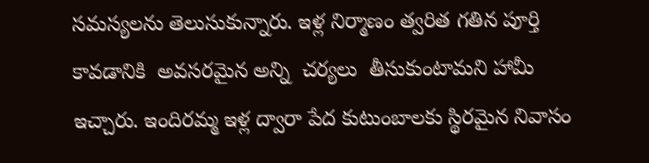సమస్యలను తెలుసుకున్నారు. ఇళ్ల నిర్మాణం త్వరిత గతిన పూర్తి కావడానికి  అవసరమైన అన్ని  చర్యలు  తీసుకుంటామని హామీ ఇచ్చారు. ఇందిరమ్మ ఇళ్ల ద్వారా పేద కుటుంబాలకు స్థిరమైన నివాసం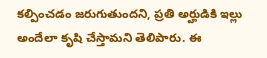కల్పించడం జరుగుతుందని, ప్రతి అర్హుడికి ఇల్లు అందేలా కృషి చేస్తామని తెలిపారు. ఈ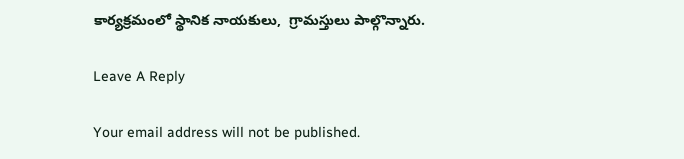కార్యక్రమంలో స్థానిక నాయకులు,  గ్రామస్తులు పాల్గొన్నారు.

Leave A Reply

Your email address will not be published.